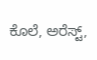ಕೊಲೆ, ಅರೆಸ್ಟ್,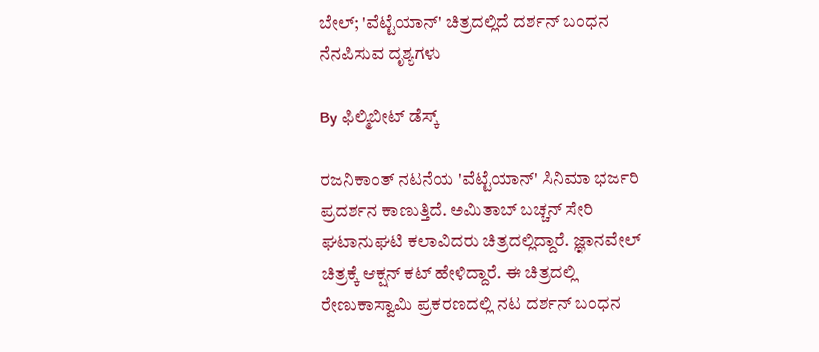ಬೇಲ್; 'ವೆಟ್ಟೆಯಾನ್' ಚಿತ್ರದಲ್ಲಿದೆ ದರ್ಶನ್ ಬಂಧನ ನೆನಪಿಸುವ ದೃಶ್ಯಗಳು

By ಫಿಲ್ಮಿಬೀಟ್ ಡೆಸ್ಕ್

ರಜನಿಕಾಂತ್ ನಟನೆಯ 'ವೆಟ್ಟೆಯಾನ್' ಸಿನಿಮಾ ಭರ್ಜರಿ ಪ್ರದರ್ಶನ ಕಾಣುತ್ತಿದೆ. ಅಮಿತಾಬ್ ಬಚ್ಚನ್ ಸೇರಿ ಘಟಾನುಘಟಿ ಕಲಾವಿದರು ಚಿತ್ರದಲ್ಲಿದ್ದಾರೆ. ಜ್ಞಾನವೇಲ್ ಚಿತ್ರಕ್ಕೆ ಆಕ್ಷನ್ ಕಟ್ ಹೇಳಿದ್ದಾರೆ. ಈ ಚಿತ್ರದಲ್ಲಿ ರೇಣುಕಾಸ್ವಾಮಿ ಪ್ರಕರಣದಲ್ಲಿ ನಟ ದರ್ಶನ್ ಬಂಧನ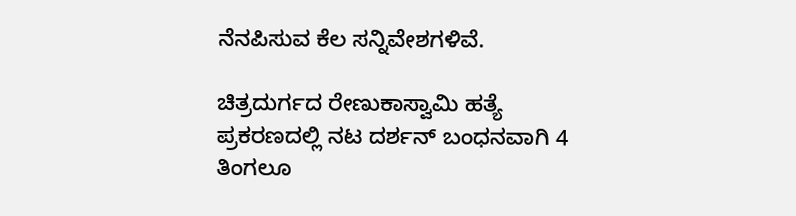ನೆನಪಿಸುವ ಕೆಲ ಸನ್ನಿವೇಶಗಳಿವೆ.

ಚಿತ್ರದುರ್ಗದ ರೇಣುಕಾಸ್ವಾಮಿ ಹತ್ಯೆ ಪ್ರಕರಣದಲ್ಲಿ ನಟ ದರ್ಶನ್ ಬಂಧನವಾಗಿ 4 ತಿಂಗಲೂ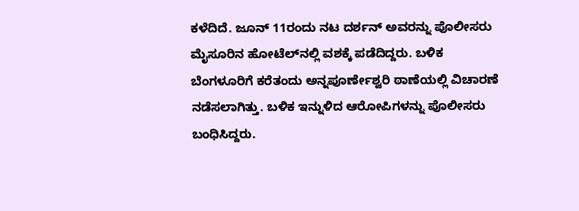ಕಳೆದಿದೆ. ಜೂನ್ 11ರಂದು ನಟ ದರ್ಶನ್ ಅವರನ್ನು ಪೊಲೀಸರು ಮೈಸೂರಿನ ಹೋಟೆಲ್‌ನಲ್ಲಿ ವಶಕ್ಕೆ ಪಡೆದಿದ್ದರು. ಬಳಿಕ ಬೆಂಗಳೂರಿಗೆ ಕರೆತಂದು ಅನ್ನಪೂರ್ಣೇಶ್ವರಿ ಠಾಣೆಯಲ್ಲಿ ವಿಚಾರಣೆ ನಡೆಸಲಾಗಿತ್ತು. ಬಳಿಕ ಇನ್ನುಳಿದ ಆರೋಪಿಗಳನ್ನು ಪೊಲೀಸರು ಬಂಧಿಸಿದ್ದರು.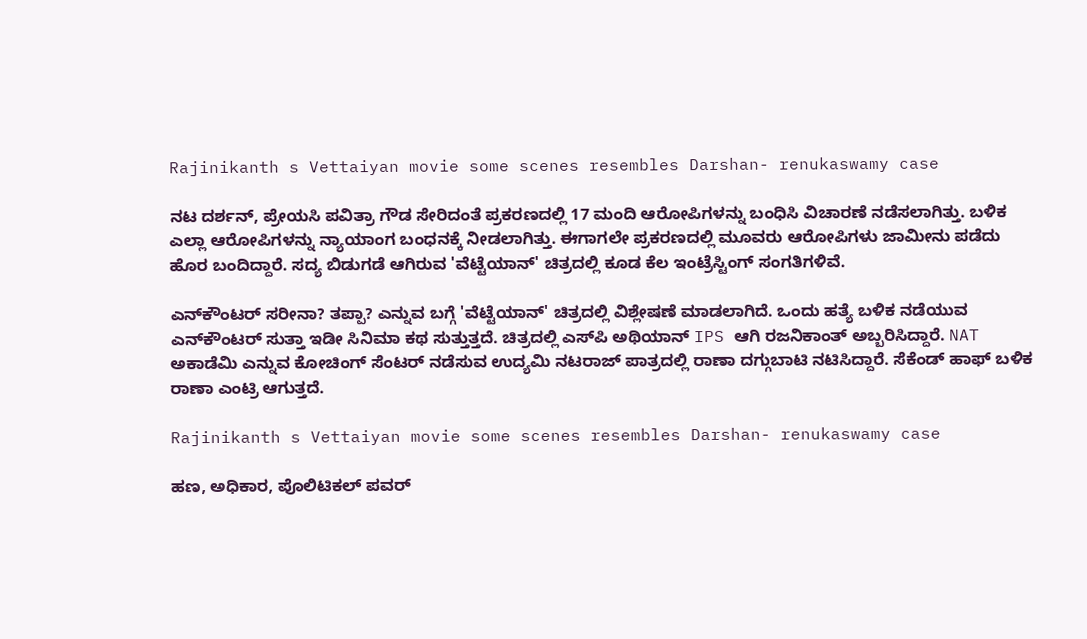Rajinikanth s Vettaiyan movie some scenes resembles Darshan- renukaswamy case

ನಟ ದರ್ಶನ್, ಪ್ರೇಯಸಿ ಪವಿತ್ರಾ ಗೌಡ ಸೇರಿದಂತೆ ಪ್ರಕರಣದಲ್ಲಿ 17 ಮಂದಿ ಆರೋಪಿಗಳನ್ನು ಬಂಧಿಸಿ ವಿಚಾರಣೆ ನಡೆಸಲಾಗಿತ್ತು. ಬಳಿಕ ಎಲ್ಲಾ ಆರೋಪಿಗಳನ್ನು ನ್ಯಾಯಾಂಗ ಬಂಧನಕ್ಕೆ ನೀಡಲಾಗಿತ್ತು. ಈಗಾಗಲೇ ಪ್ರಕರಣದಲ್ಲಿ ಮೂವರು ಆರೋಪಿಗಳು ಜಾಮೀನು ಪಡೆದು ಹೊರ ಬಂದಿದ್ದಾರೆ. ಸದ್ಯ ಬಿಡುಗಡೆ ಆಗಿರುವ 'ವೆಟ್ಟೆಯಾನ್' ಚಿತ್ರದಲ್ಲಿ ಕೂಡ ಕೆಲ ಇಂಟ್ರೆಸ್ಟಿಂಗ್ ಸಂಗತಿಗಳಿವೆ.

ಎನ್‌ಕೌಂಟರ್ ಸರೀನಾ? ತಪ್ಪಾ? ಎನ್ನುವ ಬಗ್ಗೆ 'ವೆಟ್ಟೆಯಾನ್' ಚಿತ್ರದಲ್ಲಿ ವಿಶ್ಲೇಷಣೆ ಮಾಡಲಾಗಿದೆ. ಒಂದು ಹತ್ಯೆ ಬಳಿಕ ನಡೆಯುವ ಎನ್‌ಕೌಂಟರ್ ಸುತ್ತಾ ಇಡೀ ಸಿನಿಮಾ ಕಥ ಸುತ್ತುತ್ತದೆ. ಚಿತ್ರದಲ್ಲಿ ಎಸ್‌ಪಿ ಅಥಿಯಾನ್ IPS ಆಗಿ ರಜನಿಕಾಂತ್ ಅಬ್ಬರಿಸಿದ್ದಾರೆ. NAT ಅಕಾಡೆಮಿ ಎನ್ನುವ ಕೋಚಿಂಗ್ ಸೆಂಟರ್ ನಡೆಸುವ ಉದ್ಯಮಿ ನಟರಾಜ್ ಪಾತ್ರದಲ್ಲಿ ರಾಣಾ ದಗ್ಗುಬಾಟಿ ನಟಿಸಿದ್ದಾರೆ. ಸೆಕೆಂಡ್ ಹಾಫ್ ಬಳಿಕ ರಾಣಾ ಎಂಟ್ರಿ ಆಗುತ್ತದೆ.

Rajinikanth s Vettaiyan movie some scenes resembles Darshan- renukaswamy case

ಹಣ, ಅಧಿಕಾರ, ಪೊಲಿಟಿಕಲ್ ಪವರ್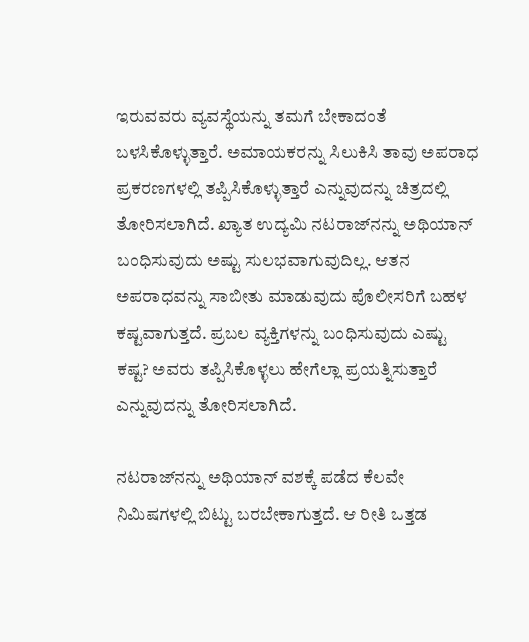ಇರುವವರು ವ್ಯವಸ್ಥೆಯನ್ನು ತಮಗೆ ಬೇಕಾದಂತೆ ಬಳಸಿಕೊಳ್ಳುತ್ತಾರೆ. ಅಮಾಯಕರನ್ನು ಸಿಲುಕಿಸಿ ತಾವು ಅಪರಾಧ ಪ್ರಕರಣಗಳಲ್ಲಿ ತಪ್ಪಿಸಿಕೊಳ್ಳುತ್ತಾರೆ ಎನ್ನುವುದನ್ನು ಚಿತ್ರದಲ್ಲಿ ತೋರಿಸಲಾಗಿದೆ. ಖ್ಯಾತ ಉದ್ಯಮಿ ನಟರಾಜ್‌ನನ್ನು ಅಥಿಯಾನ್ ಬಂಧಿಸುವುದು ಅಷ್ಟು ಸುಲಭವಾಗುವುದಿಲ್ಲ. ಆತನ ಅಪರಾಧವನ್ನು ಸಾಬೀತು ಮಾಡುವುದು ಪೊಲೀಸರಿಗೆ ಬಹಳ ಕಷ್ಟವಾಗುತ್ತದೆ. ಪ್ರಬಲ ವ್ಯಕ್ತಿಗಳನ್ನು ಬಂಧಿಸುವುದು ಎಷ್ಟು ಕಷ್ಟ? ಅವರು ತಪ್ಪಿಸಿಕೊಳ್ಳಲು ಹೇಗೆಲ್ಲಾ ಪ್ರಯತ್ನಿಸುತ್ತಾರೆ ಎನ್ನುವುದನ್ನು ತೋರಿಸಲಾಗಿದೆ.

ನಟರಾಜ್‌ನನ್ನು ಅಥಿಯಾನ್ ವಶಕ್ಕೆ ಪಡೆದ ಕೆಲವೇ ನಿಮಿಷಗಳಲ್ಲಿ ಬಿಟ್ಟು ಬರಬೇಕಾಗುತ್ತದೆ. ಆ ರೀತಿ ಒತ್ತಡ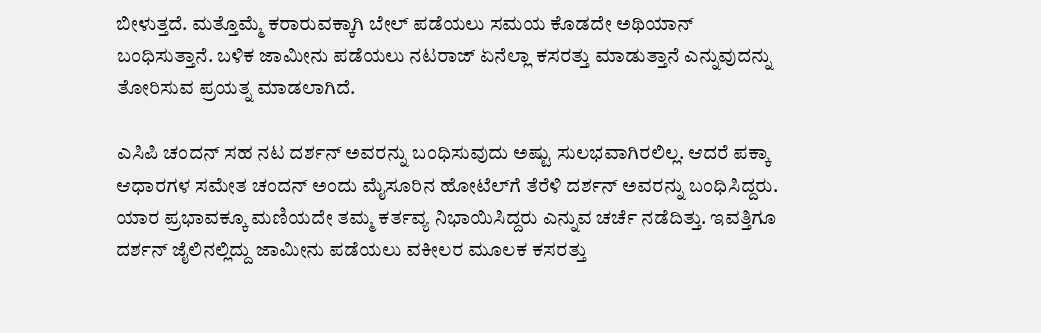ಬೀಳುತ್ತದೆ. ಮತ್ತೊಮ್ಮೆ ಕರಾರುವಕ್ಕಾಗಿ ಬೇಲ್ ಪಡೆಯಲು ಸಮಯ ಕೊಡದೇ ಅಥಿಯಾನ್ ಬಂಧಿಸುತ್ತಾನೆ. ಬಳಿಕ ಜಾಮೀನು ಪಡೆಯಲು ನಟರಾಜ್ ಏನೆಲ್ಲಾ ಕಸರತ್ತು ಮಾಡುತ್ತಾನೆ ಎನ್ನುವುದನ್ನು ತೋರಿಸುವ ಪ್ರಯತ್ನ ಮಾಡಲಾಗಿದೆ.

ಎಸಿಪಿ ಚಂದನ್ ಸಹ ನಟ ದರ್ಶನ್ ಅವರನ್ನು ಬಂಧಿಸುವುದು ಅಷ್ಟು ಸುಲಭವಾಗಿರಲಿಲ್ಲ. ಆದರೆ ಪಕ್ಕಾ ಆಧಾರಗಳ ಸಮೇತ ಚಂದನ್ ಅಂದು ಮೈಸೂರಿನ ಹೋಟೆಲ್‌ಗೆ ತೆರೆಳಿ ದರ್ಶನ್‌ ಅವರನ್ನು ಬಂಧಿಸಿದ್ದರು. ಯಾರ ಪ್ರಭಾವಕ್ಕೂ ಮಣಿಯದೇ ತಮ್ಮ ಕರ್ತವ್ಯ ನಿಭಾಯಿಸಿದ್ದರು ಎನ್ನುವ ಚರ್ಚೆ ನಡೆದಿತ್ತು. ಇವತ್ತಿಗೂ ದರ್ಶನ್ ಜೈಲಿನಲ್ಲಿದ್ದು ಜಾಮೀನು ಪಡೆಯಲು ವಕೀಲರ ಮೂಲಕ ಕಸರತ್ತು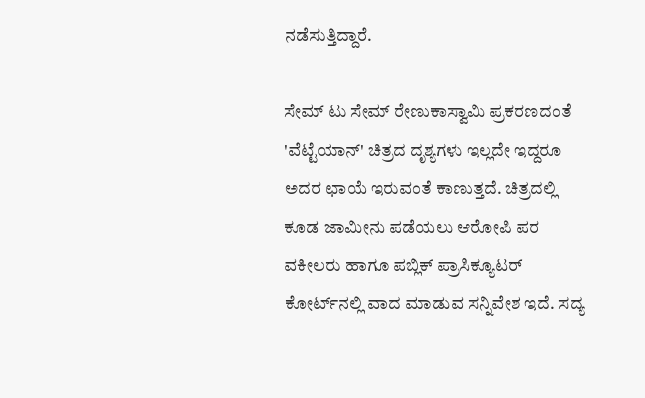ನಡೆಸುತ್ತಿದ್ದಾರೆ.

ಸೇಮ್ ಟು ಸೇಮ್ ರೇಣುಕಾಸ್ವಾಮಿ ಪ್ರಕರಣದಂತೆ 'ವೆಟ್ಟೆಯಾನ್' ಚಿತ್ರದ ದೃಶ್ಯಗಳು ಇಲ್ಲದೇ ಇದ್ದರೂ ಅದರ ಛಾಯೆ ಇರುವಂತೆ ಕಾಣುತ್ತದೆ. ಚಿತ್ರದಲ್ಲಿ ಕೂಡ ಜಾಮೀನು ಪಡೆಯಲು ಆರೋಪಿ ಪರ ವಕೀಲರು ಹಾಗೂ ಪಬ್ಲಿಕ್ ಪ್ರಾಸಿಕ್ಯೂಟರ್ ಕೋರ್ಟ್‌ನಲ್ಲಿ ವಾದ ಮಾಡುವ ಸನ್ನಿವೇಶ ಇದೆ. ಸದ್ಯ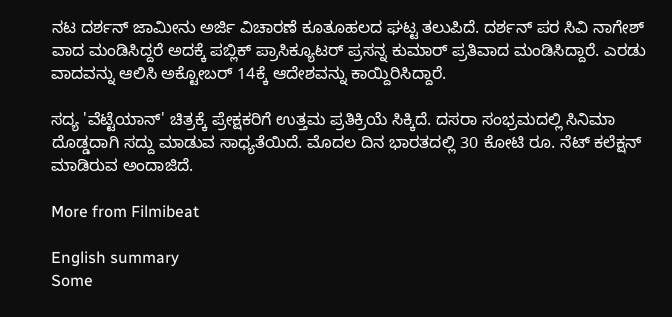ನಟ ದರ್ಶನ್ ಜಾಮೀನು ಅರ್ಜಿ ವಿಚಾರಣೆ ಕೂತೂಹಲದ ಘಟ್ಟ ತಲುಪಿದೆ. ದರ್ಶನ್ ಪರ ಸಿವಿ ನಾಗೇಶ್ ವಾದ ಮಂಡಿಸಿದ್ದರೆ ಅದಕ್ಕೆ ಪಬ್ಲಿಕ್ ಪ್ರಾಸಿಕ್ಯೂಟರ್ ಪ್ರಸನ್ನ ಕುಮಾರ್ ಪ್ರತಿವಾದ ಮಂಡಿಸಿದ್ದಾರೆ. ಎರಡು ವಾದವನ್ನು ಆಲಿಸಿ ಅಕ್ಟೋಬರ್ 14ಕ್ಕೆ ಆದೇಶವನ್ನು ಕಾಯ್ದಿರಿಸಿದ್ದಾರೆ.

ಸದ್ಯ 'ವೆಟ್ಟೆಯಾನ್' ಚಿತ್ರಕ್ಕೆ ಪ್ರೇಕ್ಷಕರಿಗೆ ಉತ್ತಮ ಪ್ರತಿಕ್ರಿಯೆ ಸಿಕ್ಕಿದೆ. ದಸರಾ ಸಂಭ್ರಮದಲ್ಲಿ ಸಿನಿಮಾ ದೊಡ್ಡದಾಗಿ ಸದ್ದು ಮಾಡುವ ಸಾಧ್ಯತೆಯಿದೆ. ಮೊದಲ ದಿನ ಭಾರತದಲ್ಲಿ 30 ಕೋಟಿ ರೂ. ನೆಟ್ ಕಲೆಕ್ಷನ್ ಮಾಡಿರುವ ಅಂದಾಜಿದೆ.

More from Filmibeat

English summary
Some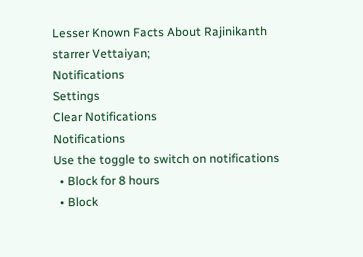Lesser Known Facts About Rajinikanth starrer Vettaiyan;
Notifications
Settings
Clear Notifications
Notifications
Use the toggle to switch on notifications
  • Block for 8 hours
  • Block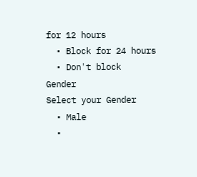for 12 hours
  • Block for 24 hours
  • Don't block
Gender
Select your Gender
  • Male
  •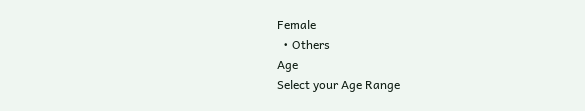Female
  • Others
Age
Select your Age Range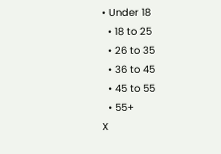• Under 18
  • 18 to 25
  • 26 to 35
  • 36 to 45
  • 45 to 55
  • 55+
X